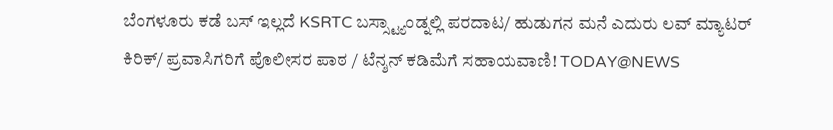ಬೆಂಗಳೂರು ಕಡೆ ಬಸ್ ಇಲ್ಲದೆ KSRTC ಬಸ್ಸ್ಟ್ಯಾಂಡ್ನಲ್ಲಿ ಪರದಾಟ/ ಹುಡುಗನ ಮನೆ ಎದುರು ಲವ್ ಮ್ಯಾಟರ್ ಕಿರಿಕ್/ ಪ್ರವಾಸಿಗರಿಗೆ ಪೊಲೀಸರ ಪಾಠ / ಟೆನ್ಶನ್ ಕಡಿಮೆಗೆ ಸಹಾಯವಾಣಿ! TODAY@NEWS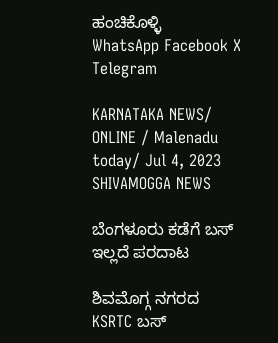ಹಂಚಿಕೊಳ್ಳಿ
WhatsApp Facebook X Telegram

KARNATAKA NEWS/ ONLINE / Malenadu today/ Jul 4, 2023 SHIVAMOGGA NEWS

ಬೆಂಗಳೂರು ಕಡೆಗೆ ಬಸ್ ಇಲ್ಲದೆ ಪರದಾಟ

ಶಿವಮೊಗ್ಗ ನಗರದ  KSRTC ಬಸ್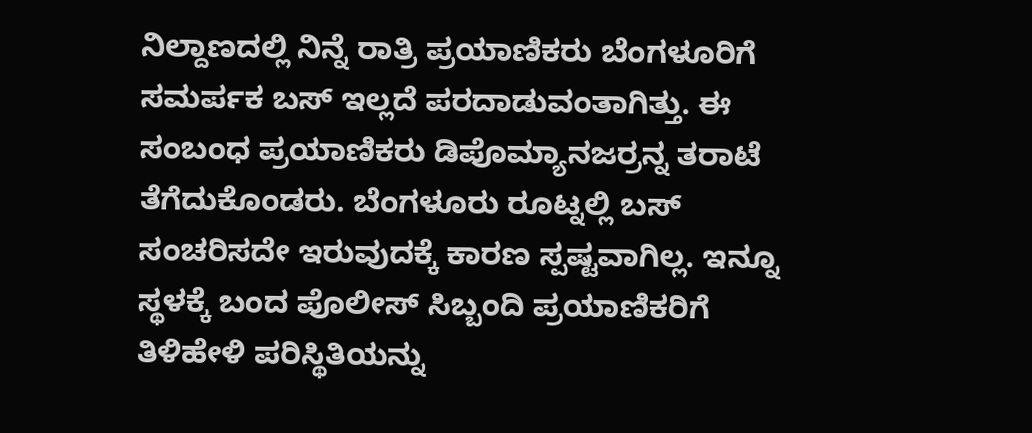ನಿಲ್ದಾಣದಲ್ಲಿ ನಿನ್ನೆ ರಾತ್ರಿ ಪ್ರಯಾಣಿಕರು ಬೆಂಗಳೂರಿಗೆ ಸಮರ್ಪಕ ಬಸ್ ಇಲ್ಲದೆ ಪರದಾಡುವಂತಾಗಿತ್ತು. ಈ ಸಂಬಂಧ ಪ್ರಯಾಣಿಕರು ಡಿಪೊಮ್ಯಾನಜರ್ರನ್ನ ತರಾಟೆ ತೆಗೆದುಕೊಂಡರು. ಬೆಂಗಳೂರು ರೂಟ್ನಲ್ಲಿ ಬಸ್ ಸಂಚರಿಸದೇ ಇರುವುದಕ್ಕೆ ಕಾರಣ ಸ್ಪಷ್ಟವಾಗಿಲ್ಲ. ಇನ್ನೂ ಸ್ಥಳಕ್ಕೆ ಬಂದ ಪೊಲೀಸ್ ಸಿಬ್ಬಂದಿ ಪ್ರಯಾಣಿಕರಿಗೆ ತಿಳಿಹೇಳಿ ಪರಿಸ್ಥಿತಿಯನ್ನು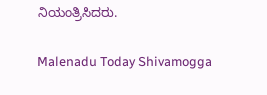ನಿಯಂತ್ರಿಸಿದರು.

Malenadu Today Shivamogga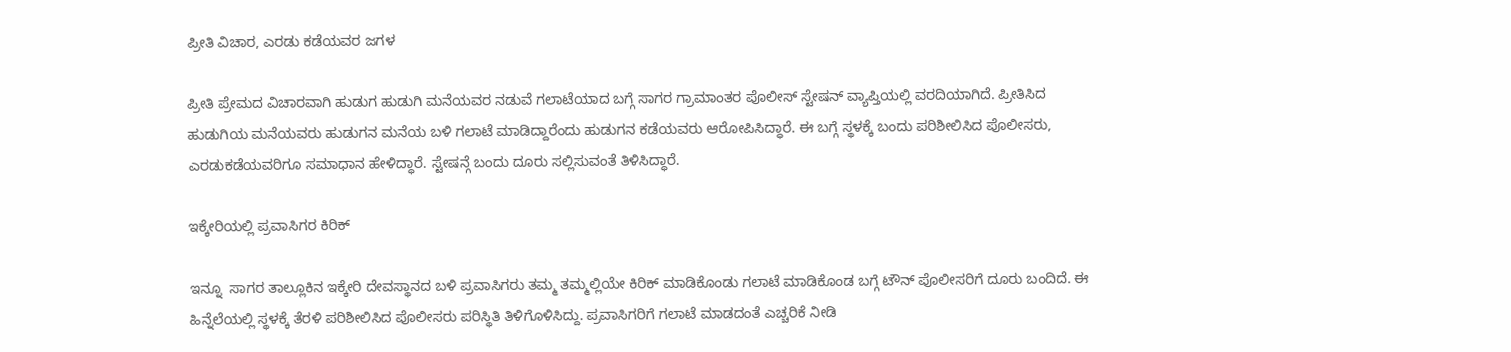ಪ್ರೀತಿ ವಿಚಾರ, ಎರಡು ಕಡೆಯವರ ಜಗಳ

ಪ್ರೀತಿ ಪ್ರೇಮದ ವಿಚಾರವಾಗಿ ಹುಡುಗ ಹುಡುಗಿ ಮನೆಯವರ ನಡುವೆ ಗಲಾಟೆಯಾದ ಬಗ್ಗೆ ಸಾಗರ ಗ್ರಾಮಾಂತರ ಪೊಲೀಸ್ ಸ್ಟೇಷನ್ ವ್ಯಾಪ್ತಿಯಲ್ಲಿ ವರದಿಯಾಗಿದೆ. ಪ್ರೀತಿಸಿದ ಹುಡುಗಿಯ ಮನೆಯವರು ಹುಡುಗನ ಮನೆಯ ಬಳಿ ಗಲಾಟೆ ಮಾಡಿದ್ದಾರೆಂದು ಹುಡುಗನ ಕಡೆಯವರು ಆರೋಪಿಸಿದ್ಧಾರೆ. ಈ ಬಗ್ಗೆ ಸ್ಥಳಕ್ಕೆ ಬಂದು ಪರಿಶೀಲಿಸಿದ ಪೊಲೀಸರು, ಎರಡುಕಡೆಯವರಿಗೂ ಸಮಾಧಾನ ಹೇಳಿದ್ಧಾರೆ. ಸ್ಟೇಷನ್ಗೆ ಬಂದು ದೂರು ಸಲ್ಲಿಸುವಂತೆ ತಿಳಿಸಿದ್ಧಾರೆ.

ಇಕ್ಕೇರಿಯಲ್ಲಿ ಪ್ರವಾಸಿಗರ ಕಿರಿಕ್

ಇನ್ನೂ  ಸಾಗರ ತಾಲ್ಲೂಕಿನ ಇಕ್ಕೇರಿ ದೇವಸ್ಥಾನದ ಬಳಿ ಪ್ರವಾಸಿಗರು ತಮ್ಮ ತಮ್ಮಲ್ಲಿಯೇ ಕಿರಿಕ್ ಮಾಡಿಕೊಂಡು ಗಲಾಟೆ ಮಾಡಿಕೊಂಡ ಬಗ್ಗೆ ಟೌನ್ ಪೊಲೀಸರಿಗೆ ದೂರು ಬಂದಿದೆ. ಈ ಹಿನ್ನೆಲೆಯಲ್ಲಿ ಸ್ಥಳಕ್ಕೆ ತೆರಳಿ ಪರಿಶೀಲಿಸಿದ ಪೊಲೀಸರು ಪರಿಸ್ಥಿತಿ ತಿಳಿಗೊಳಿಸಿದ್ದು. ಪ್ರವಾಸಿಗರಿಗೆ ಗಲಾಟೆ ಮಾಡದಂತೆ ಎಚ್ಚರಿಕೆ ನೀಡಿ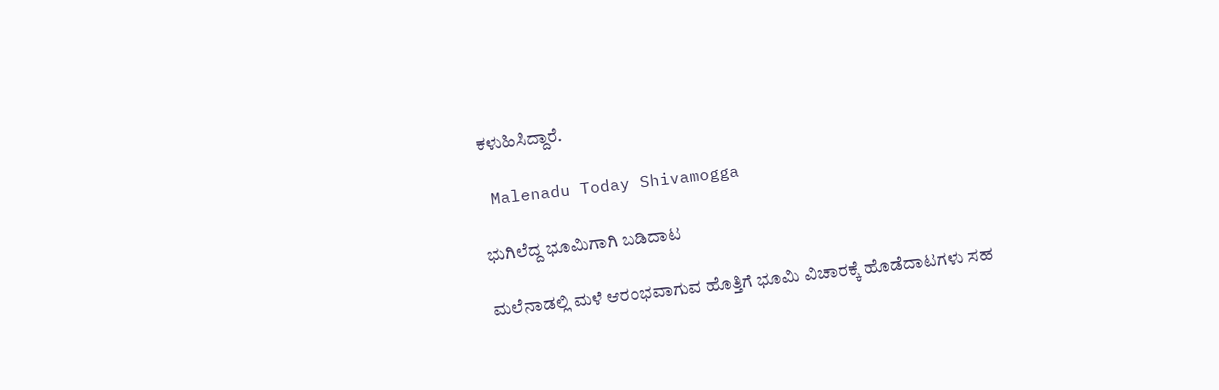ಕಳುಹಿಸಿದ್ದಾರೆ.

 Malenadu Today Shivamogga

ಭುಗಿಲೆದ್ದ ಭೂಮಿಗಾಗಿ ಬಡಿದಾಟ

ಮಲೆನಾಡಲ್ಲಿ ಮಳೆ ಆರಂಭವಾಗುವ ಹೊತ್ತಿಗೆ ಭೂಮಿ ವಿಚಾರಕ್ಕೆ ಹೊಡೆದಾಟಗಳು ಸಹ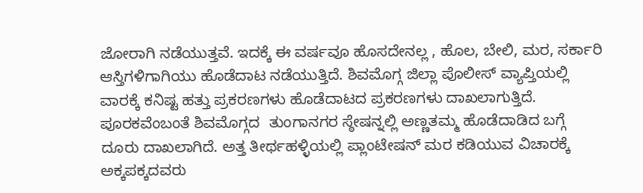ಜೋರಾಗಿ ನಡೆಯುತ್ತವೆ. ಇದಕ್ಕೆ ಈ ವರ್ಷವೂ ಹೊಸದೇನಲ್ಲ , ಹೊಲ, ಬೇಲಿ, ಮರ, ಸರ್ಕಾರಿ ಆಸ್ತಿಗಳಿಗಾಗಿಯು ಹೊಡೆದಾಟ ನಡೆಯುತ್ತಿದೆ. ಶಿವಮೊಗ್ಗ ಜಿಲ್ಲಾ ಪೊಲೀಸ್ ವ್ಯಾಪ್ತಿಯಲ್ಲಿ ವಾರಕ್ಕೆ ಕನಿಷ್ಟ ಹತ್ತು ಪ್ರಕರಣಗಳು ಹೊಡೆದಾಟದ ಪ್ರಕರಣಗಳು ದಾಖಲಾಗುತ್ತಿದೆ. ಪೂರಕವೆಂಬಂತೆ ಶಿವಮೊಗ್ಗದ  ತುಂಗಾನಗರ ಸ್ಠೇಷನ್ನಲ್ಲಿ ಅಣ್ಣತಮ್ಮ ಹೊಡೆದಾಡಿದ ಬಗ್ಗೆ ದೂರು ದಾಖಲಾಗಿದೆ. ಅತ್ತ ತೀರ್ಥಹಳ್ಳಿಯಲ್ಲಿ ಪ್ಲಾಂಟೇಷನ್ ಮರ ಕಡಿಯುವ ವಿಚಾರಕ್ಕೆ ಅಕ್ಕಪಕ್ಕದವರು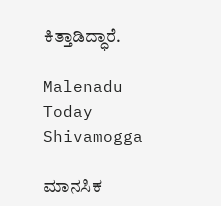ಕಿತ್ತಾಡಿದ್ಧಾರೆ.

Malenadu Today Shivamogga

ಮಾನಸಿಕ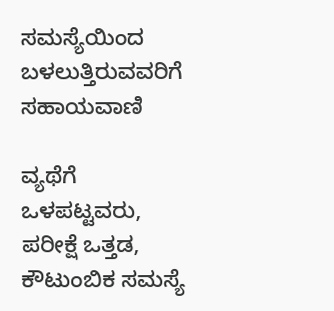ಸಮಸ್ಯೆಯಿಂದ ಬಳಲುತ್ತಿರುವವರಿಗೆ ಸಹಾಯವಾಣಿ

ವ್ಯಥೆಗೆ ಒಳಪಟ್ಟವರು, ಪರೀಕ್ಷೆ ಒತ್ತಡ, ಕೌಟುಂಬಿಕ ಸಮಸ್ಯೆ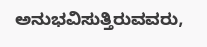ಅನುಭವಿಸುತ್ತಿರುವವರು,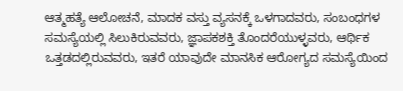ಆತ್ಮಹತ್ಯೆ ಆಲೋಚನೆ, ಮಾದಕ ವಸ್ತು ವ್ಯಸನಕ್ಕೆ ಒಳಗಾದವರು, ಸಂಬಂಧಗಳ ಸಮಸ್ಯೆಯಲ್ಲಿ ಸಿಲುಕಿರುವವರು, ಜ್ಞಾಪಕಶಕ್ತಿ ತೊಂದರೆಯುಳ್ಳವರು, ಆರ್ಥಿಕ ಒತ್ತಡದಲ್ಲಿರುವವರು, ಇತರೆ ಯಾವುದೇ ಮಾನಸಿಕ ಆರೋಗ್ಯದ ಸಮಸ್ಯೆಯಿಂದ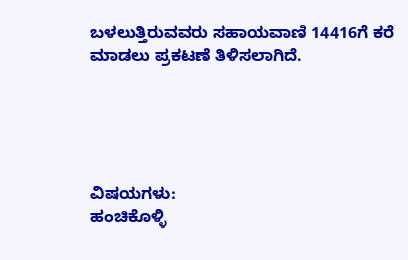ಬಳಲುತ್ತಿರುವವರು ಸಹಾಯವಾಣಿ 14416ಗೆ ಕರೆ ಮಾಡಲು ಪ್ರಕಟಣೆ ತಿಳಿಸಲಾಗಿದೆ.





ವಿಷಯಗಳು:
ಹಂಚಿಕೊಳ್ಳಿ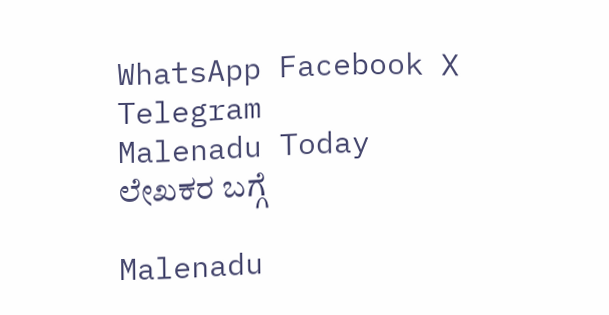WhatsApp Facebook X Telegram
Malenadu Today
ಲೇಖಕರ ಬಗ್ಗೆ

Malenadu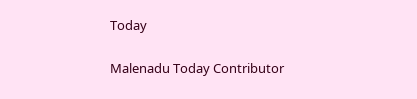Today

Malenadu Today Contributor